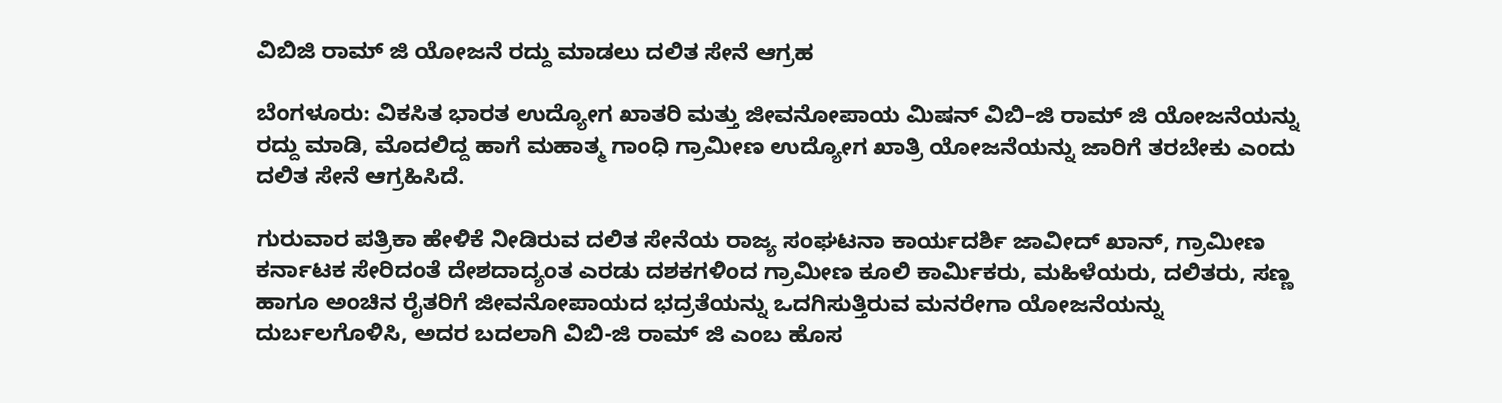ವಿಬಿಜಿ ರಾಮ್ ಜಿ ಯೋಜನೆ ರದ್ದು ಮಾಡಲು ದಲಿತ ಸೇನೆ ಆಗ್ರಹ

ಬೆಂಗಳೂರು: ವಿಕಸಿತ ಭಾರತ ಉದ್ಯೋಗ ಖಾತರಿ ಮತ್ತು ಜೀವನೋಪಾಯ ಮಿಷನ್ ವಿಬಿ–ಜಿ ರಾಮ್ ಜಿ ಯೋಜನೆಯನ್ನು ರದ್ದು ಮಾಡಿ, ಮೊದಲಿದ್ದ ಹಾಗೆ ಮಹಾತ್ಮ ಗಾಂಧಿ ಗ್ರಾಮೀಣ ಉದ್ಯೋಗ ಖಾತ್ರಿ ಯೋಜನೆಯನ್ನು ಜಾರಿಗೆ ತರಬೇಕು ಎಂದು ದಲಿತ ಸೇನೆ ಆಗ್ರಹಿಸಿದೆ.

ಗುರುವಾರ ಪತ್ರಿಕಾ ಹೇಳಿಕೆ ನೀಡಿರುವ ದಲಿತ ಸೇನೆಯ ರಾಜ್ಯ ಸಂಘಟನಾ ಕಾರ್ಯದರ್ಶಿ ಜಾವೀದ್ ಖಾನ್, ಗ್ರಾಮೀಣ ಕರ್ನಾಟಕ ಸೇರಿದಂತೆ ದೇಶದಾದ್ಯಂತ ಎರಡು ದಶಕಗಳಿಂದ ಗ್ರಾಮೀಣ ಕೂಲಿ ಕಾರ್ಮಿಕರು, ಮಹಿಳೆಯರು, ದಲಿತರು, ಸಣ್ಣ ಹಾಗೂ ಅಂಚಿನ ರೈತರಿಗೆ ಜೀವನೋಪಾಯದ ಭದ್ರತೆಯನ್ನು ಒದಗಿಸುತ್ತಿರುವ ಮನರೇಗಾ ಯೋಜನೆಯನ್ನು ದುರ್ಬಲಗೊಳಿಸಿ, ಅದರ ಬದಲಾಗಿ ವಿಬಿ-ಜಿ ರಾಮ್ ಜಿ ಎಂಬ ಹೊಸ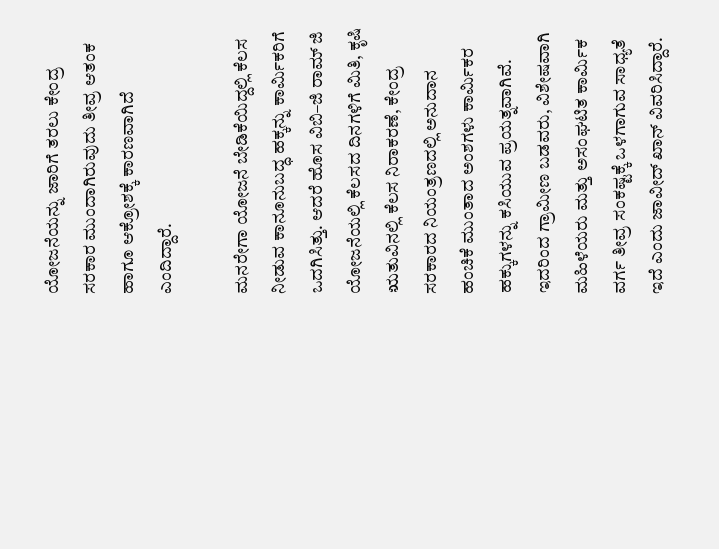ಯೋಜನೆಯನ್ನು ಜಾರಿಗೆ ತರಲು ಕೇಂದ್ರ ಸರಕಾರ ಮುಂದಾಗಿರುವುದು ತೀವ್ರ ಆತಂಕ ಹಾಗೂ ಆಕ್ರೋಶಕ್ಕೆ ಕಾರಣವಾಗಿದೆ ಎಂದಿದ್ದಾರೆ.

ಮನರೇಗಾ ಯೋಜನೆ ಬೇಡಿಕೆಯಿದ್ದಲ್ಲಿ ಕೆಲಸ ನೀಡುವ ಕಾನೂನುಬದ್ಧ ಹಕ್ಕನ್ನು ಕಾರ್ಮಿಕರಿಗೆ ಒದಗಿಸಿತ್ತು. ಆದರೆ ಹೊಸ ವಿಬಿ–ಜಿ ರಾಮ್ ಜಿ ಯೋಜನೆಯಲ್ಲಿ ಕೆಲಸದ ದಿನಗಳಿಗೆ ಮಿತಿ, ಕೃಷಿ ಋತುವಿನಲ್ಲಿ ಕೆಲಸ ನಿರಾಕರಣೆ, ಕೇಂದ್ರ ಸರಕಾರದ ನಿಯಂತ್ರಣದಲ್ಲಿ ಅನುದಾನ ಹಂಚಿಕೆ ಮುಂತಾದ ಅಂಶಗಳು ಕಾರ್ಮಿಕರ ಹಕ್ಕುಗಳನ್ನು ಕಸಿಯುವ ಪ್ರಯತ್ನವಾಗಿವೆ. ಇದರಿಂದ ಗ್ರಾಮೀಣ ಬಡವರು, ವಿಶೇಷವಾಗಿ ಮಹಿಳೆಯರು ಮತ್ತು ಅಸಂಘಟಿತ ಕಾರ್ಮಿಕ ವರ್ಗ ತೀವ್ರ ಸಂಕಷ್ಟಕ್ಕೆ ಒಳಗಾಗುವ ಸಾಧ್ಯತೆ ಇದೆ ಎಂದು ಜಾವೀದ್ ಖಾನ್ ವಿವರಿಸಿದ್ದಾರೆ.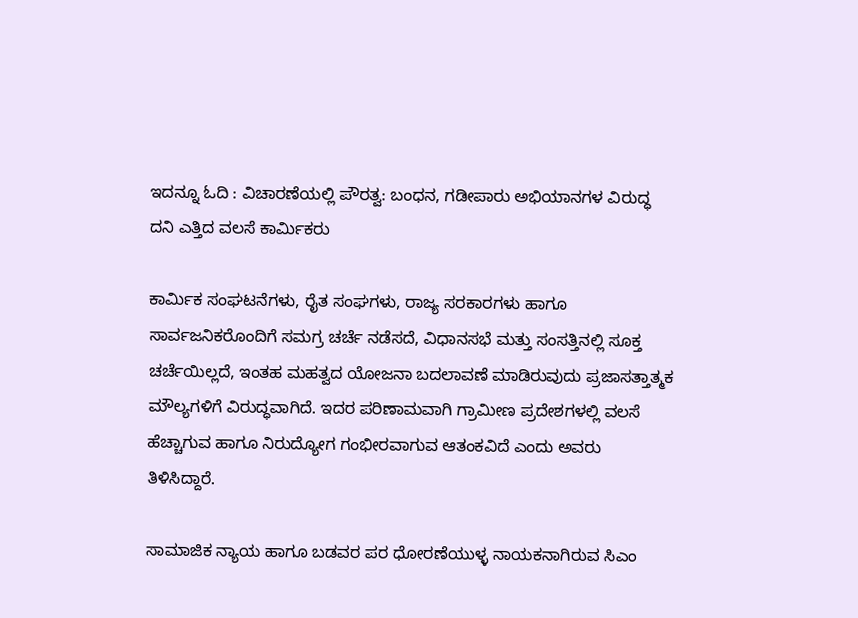ಇದನ್ನೂ ಓದಿ : ವಿಚಾರಣೆಯಲ್ಲಿ ಪೌರತ್ವ: ಬಂಧನ, ಗಡೀಪಾರು ಅಭಿಯಾನಗಳ ವಿರುದ್ಧ ದನಿ ಎತ್ತಿದ ವಲಸೆ ಕಾರ್ಮಿಕರು

ಕಾರ್ಮಿಕ ಸಂಘಟನೆಗಳು, ರೈತ ಸಂಘಗಳು, ರಾಜ್ಯ ಸರಕಾರಗಳು ಹಾಗೂ ಸಾರ್ವಜನಿಕರೊಂದಿಗೆ ಸಮಗ್ರ ಚರ್ಚೆ ನಡೆಸದೆ, ವಿಧಾನಸಭೆ ಮತ್ತು ಸಂಸತ್ತಿನಲ್ಲಿ ಸೂಕ್ತ ಚರ್ಚೆಯಿಲ್ಲದೆ, ಇಂತಹ ಮಹತ್ವದ ಯೋಜನಾ ಬದಲಾವಣೆ ಮಾಡಿರುವುದು ಪ್ರಜಾಸತ್ತಾತ್ಮಕ ಮೌಲ್ಯಗಳಿಗೆ ವಿರುದ್ಧವಾಗಿದೆ. ಇದರ ಪರಿಣಾಮವಾಗಿ ಗ್ರಾಮೀಣ ಪ್ರದೇಶಗಳಲ್ಲಿ ವಲಸೆ ಹೆಚ್ಚಾಗುವ ಹಾಗೂ ನಿರುದ್ಯೋಗ ಗಂಭೀರವಾಗುವ ಆತಂಕವಿದೆ ಎಂದು ಅವರು ತಿಳಿಸಿದ್ದಾರೆ.

ಸಾಮಾಜಿಕ ನ್ಯಾಯ ಹಾಗೂ ಬಡವರ ಪರ ಧೋರಣೆಯುಳ್ಳ ನಾಯಕನಾಗಿರುವ ಸಿಎಂ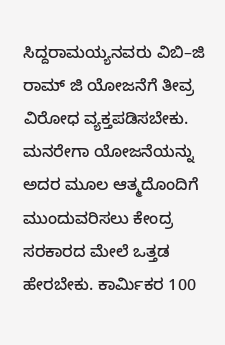ಸಿದ್ದರಾಮಯ್ಯನವರು ವಿಬಿ–ಜಿ ರಾಮ್ ಜಿ ಯೋಜನೆಗೆ ತೀವ್ರ ವಿರೋಧ ವ್ಯಕ್ತಪಡಿಸಬೇಕು. ಮನರೇಗಾ ಯೋಜನೆಯನ್ನು ಅದರ ಮೂಲ ಆತ್ಮದೊಂದಿಗೆ ಮುಂದುವರಿಸಲು ಕೇಂದ್ರ ಸರಕಾರದ ಮೇಲೆ ಒತ್ತಡ ಹೇರಬೇಕು. ಕಾರ್ಮಿಕರ 100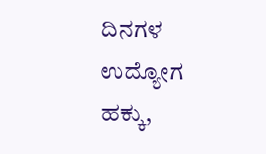ದಿನಗಳ ಉದ್ಯೋಗ ಹಕ್ಕು,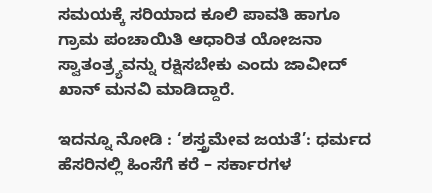ಸಮಯಕ್ಕೆ ಸರಿಯಾದ ಕೂಲಿ ಪಾವತಿ ಹಾಗೂ ಗ್ರಾಮ ಪಂಚಾಯಿತಿ ಆಧಾರಿತ ಯೋಜನಾ ಸ್ವಾತಂತ್ರ್ಯವನ್ನು ರಕ್ಷಿಸಬೇಕು ಎಂದು ಜಾವೀದ್ ಖಾನ್ ಮನವಿ ಮಾಡಿದ್ದಾರೆ.

ಇದನ್ನೂ ನೋಡಿ : ‘ಶಸ್ತ್ರಮೇವ ಜಯತೆ’: ಧರ್ಮದ ಹೆಸರಿನಲ್ಲಿ ಹಿಂಸೆಗೆ ಕರೆ – ಸರ್ಕಾರಗಳ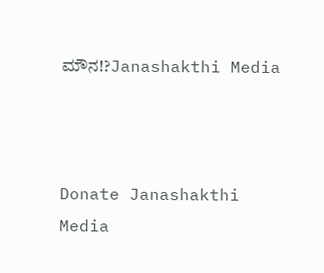ಮೌನ!?Janashakthi Media



Donate Janashakthi Media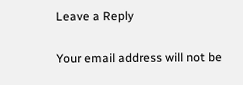Leave a Reply

Your email address will not be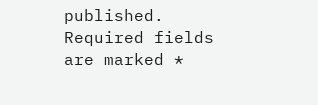published. Required fields are marked *